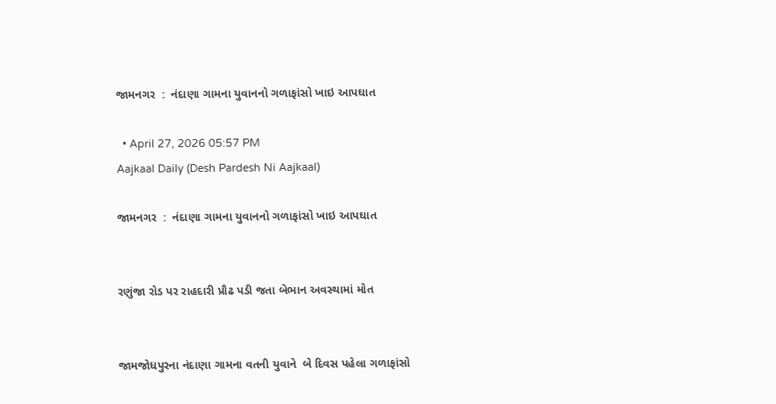જામનગર  :  નંદાણા ગામના યુવાનનો ગળાફાંસો ખાઇ આપઘાત

  • April 27, 2026 05:57 PM
Aajkaal Daily (Desh Pardesh Ni Aajkaal)

જામનગર  :  નંદાણા ગામના યુવાનનો ગળાફાંસો ખાઇ આપઘાત


રણુંજા રોડ પર રાહદારી પ્રૌઢ પડી જતા બેભાન અવસ્થામાં મોત


જામજોધપુરના નંદાણા ગામના વતની યુવાને  બે દિવસ પહેલા ગળાફાંસો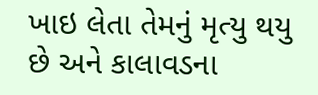ખાઇ લેતા તેમનું મૃત્યુ થયુ છે અને કાલાવડના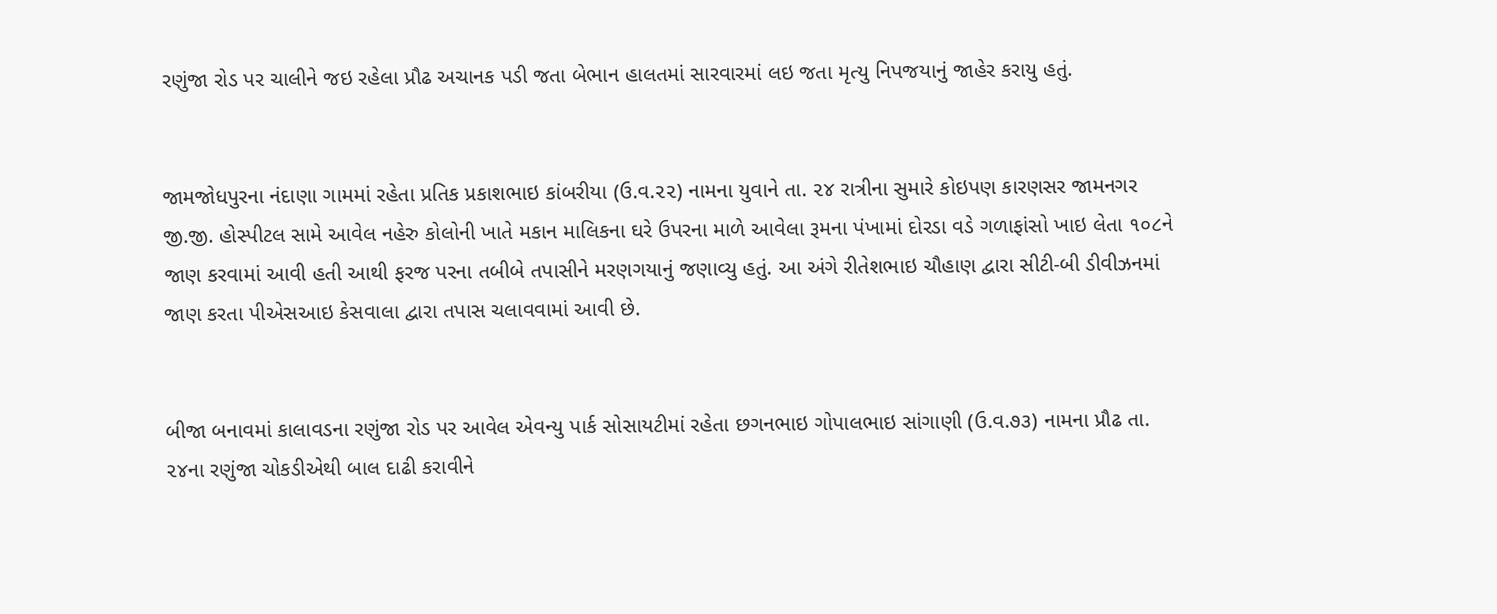રણુંજા રોડ પર ચાલીને જઇ રહેલા પ્રૌઢ અચાનક પડી જતા બેભાન હાલતમાં સારવારમાં લઇ જતા મૃત્યુ નિપજયાનું જાહેર કરાયુ હતું.


જામજોધપુરના નંદાણા ગામમાં રહેતા પ્રતિક પ્રકાશભાઇ કાંબરીયા (ઉ.વ.૨૨) નામના યુવાને તા. ૨૪ રાત્રીના સુમારે કોઇપણ કારણસર જામનગર જી.જી. હોસ્પીટલ સામે આવેલ નહેરુ કોલોની ખાતે મકાન માલિકના ઘરે ઉપરના માળે આવેલા રૂમના પંખામાં દોરડા વડે ગળાફાંસો ખાઇ લેતા ૧૦૮ને જાણ કરવામાં આવી હતી આથી ફરજ પરના તબીબે તપાસીને મરણગયાનું જણાવ્યુ હતું. આ અંગે રીતેશભાઇ ચૌહાણ દ્વારા સીટી-બી ડીવીઝનમાં જાણ કરતા પીએસઆઇ કેસવાલા દ્વારા તપાસ ચલાવવામાં આવી છે.


બીજા બનાવમાં કાલાવડના રણુંજા રોડ પર આવેલ એવન્યુ પાર્ક સોસાયટીમાં રહેતા છગનભાઇ ગોપાલભાઇ સાંગાણી (ઉ.વ.૭૩) નામના પ્રૌઢ તા. ૨૪ના રણુંજા ચોકડીએથી બાલ દાઢી કરાવીને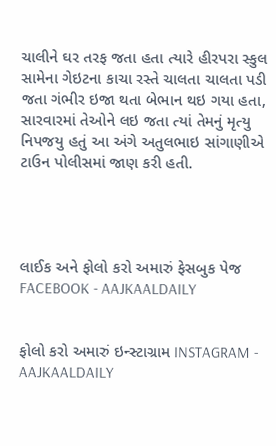ચાલીને ઘર તરફ જતા હતા ત્યારે હીરપરા સ્કુલ સામેના ગેઇટના કાચા રસ્તે ચાલતા ચાલતા પડી જતા ગંભીર ઇજા થતા બેભાન થઇ ગયા હતા, સારવારમાં તેઓને લઇ જતા ત્યાં તેમનું મૃત્યુ નિપજયુ હતું આ અંગે અતુલભાઇ સાંગાણીએ ટાઉન પોલીસમાં જાણ કરી હતી.




લાઈક અને ફોલો કરો અમારું ફેસબુક પેજ FACEBOOK - AAJKAALDAILY


ફોલો કરો અમારું ઇન્સ્ટાગ્રામ INSTAGRAM - AAJKAALDAILY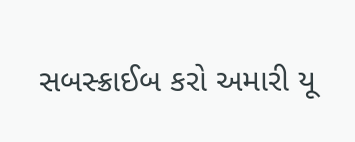સબસ્ક્રાઈબ કરો અમારી યૂ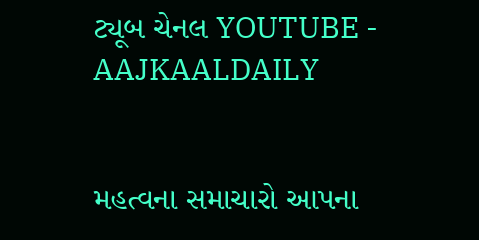ટ્યૂબ ચેનલ YOUTUBE - AAJKAALDAILY


મહત્વના સમાચારો આપના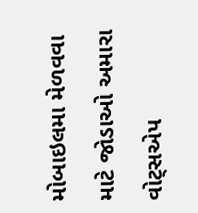મોબાઇલમા મેળવવા માટે જોડાઓ અમારા વોટ્સએપ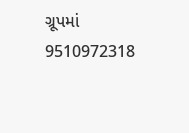ગ્રૂપમાં  9510972318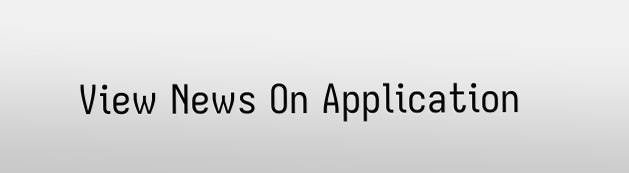View News On Application